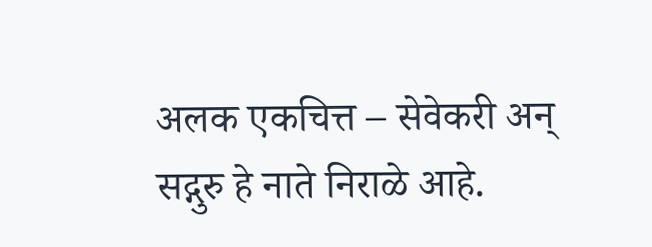अलक एकचित्त – सेवेकरी अन् सद्गुरु हे नाते निराळे आहे.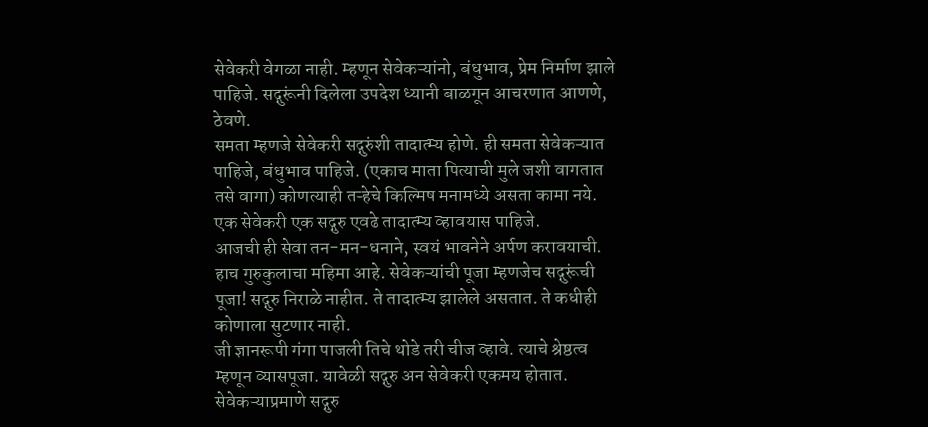सेवेकरी वेगळा नाही. म्हणून सेवेकऱ्यांनो, बंधुभाव, प्रेम निर्माण झाले पाहिजे. सद्गुरूंनी दिलेला उपदेश ध्यानी बाळगून आचरणात आणणे, ठेवणे.
समता म्हणजे सेवेकरी सद्गुरुंशी तादात्म्य होणे. ही समता सेवेकऱ्यात पाहिजे, बंधुभाव पाहिजे. (एकाच माता पित्याची मुले जशी वागतात तसे वागा) कोणत्याही तऱ्हेचे किल्मिष मनामध्ये असता कामा नये. एक सेवेकरी एक सद्गुरु एवढे तादात्म्य व्हावयास पाहिजे.
आजची ही सेवा तन-मन-धनाने, स्वयं भावनेने अर्पण करावयाची. हाच गुरुकुलाचा महिमा आहे. सेवेकऱ्यांची पूजा म्हणजेच सद्गुरूंची पूजा! सद्गुरु निराळे नाहीत. ते तादात्म्य झालेले असतात. ते कधीही कोणाला सुटणार नाही.
जी ज्ञानरूपी गंगा पाजली तिचे थोडे तरी चीज व्हावे. त्याचे श्रेष्ठत्व म्हणून व्यासपूजा. यावेळी सद्गुरु अन सेवेकरी एकमय होतात. सेवेकऱ्याप्रमाणे सद्गुरु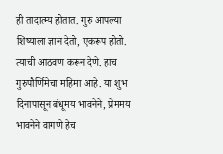ही तादात्म्य होतात. गुरु आपल्या शिष्याला ज्ञान देतो, एकरूप होतो. त्याची आठवण करून देणे. हाच गुरुपौर्णिमेचा महिमा आहे. या शुभ दिनापासून बंधूमय भावनेने, प्रेममय भावनेने वागणे हेच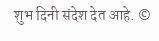शुभ दिनी संदेश देत आहे. ©